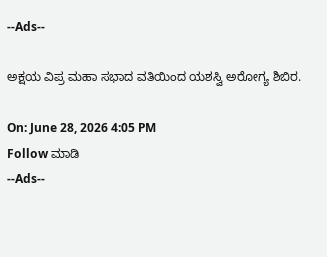--Ads--

ಅಕ್ಷಯ ವಿಪ್ರ ಮಹಾ ಸಭಾದ ವತಿಯಿಂದ ಯಶಸ್ವಿ ಅರೋಗ್ಯ ಶಿಬಿರ.

On: June 28, 2026 4:05 PM
Follow ಮಾಡಿ
--Ads--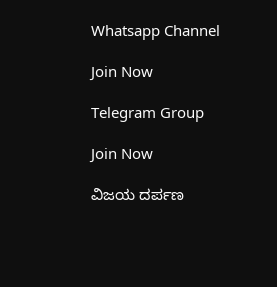Whatsapp Channel

Join Now

Telegram Group

Join Now

ವಿಜಯ ದರ್ಪಣ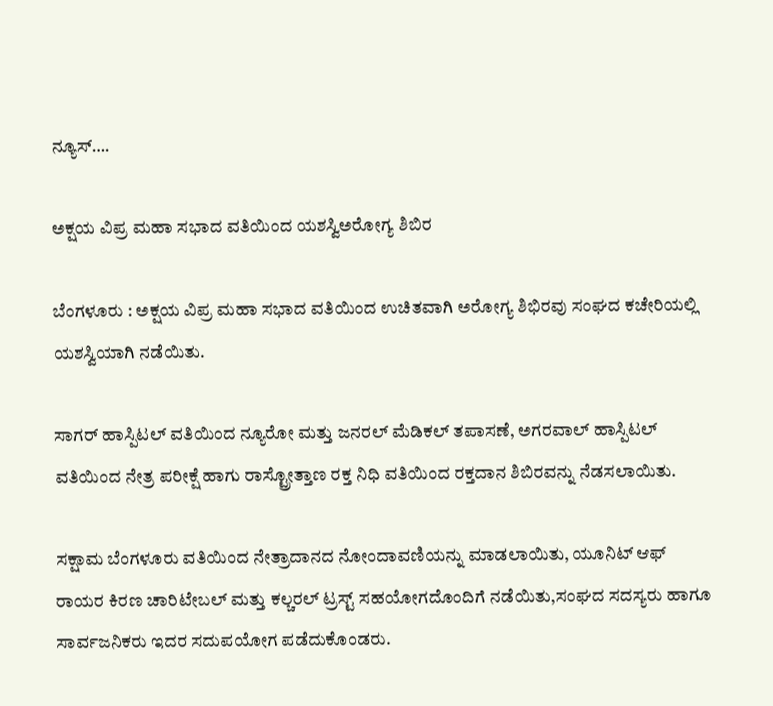ನ್ಯೂಸ್….

ಅಕ್ಷಯ ವಿಪ್ರ ಮಹಾ ಸಭಾದ ವತಿಯಿಂದ ಯಶಸ್ವಿಅರೋಗ್ಯ ಶಿಬಿರ

ಬೆಂಗಳೂರು : ಅಕ್ಷಯ ವಿಪ್ರ ಮಹಾ ಸಭಾದ ವತಿಯಿಂದ ಉಚಿತವಾಗಿ ಅರೋಗ್ಯ ಶಿಭಿರವು ಸಂಘದ ಕಚೇರಿಯಲ್ಲಿ ಯಶಸ್ವಿಯಾಗಿ ನಡೆಯಿತು.

ಸಾಗರ್ ಹಾಸ್ಪಿಟಲ್ ವತಿಯಿಂದ ನ್ಯೂರೋ ಮತ್ತು ಜನರಲ್ ಮೆಡಿಕಲ್ ತಪಾಸಣೆ, ಅಗರವಾಲ್ ಹಾಸ್ಪಿಟಲ್ ವತಿಯಿಂದ ನೇತ್ರ ಪರೀಕ್ಷೆ ಹಾಗು ರಾಸ್ಟ್ರೋತ್ತಾಣ ರಕ್ತ ನಿಧಿ ವತಿಯಿಂದ ರಕ್ತದಾನ ಶಿಬಿರವನ್ನು ನೆಡಸಲಾಯಿತು.

ಸಕ್ಷಾಮ ಬೆಂಗಳೂರು ವತಿಯಿಂದ ನೇತ್ರಾದಾನದ ನೋಂದಾವಣಿಯನ್ನು ಮಾಡಲಾಯಿತು, ಯೂನಿಟ್ ಆಫ್ ರಾಯರ ಕಿರಣ ಚಾರಿಟೇಬಲ್ ಮತ್ತು ಕಲ್ಚರಲ್ ಟ್ರಸ್ಟ್ ಸಹಯೋಗದೊಂದಿಗೆ ನಡೆಯಿತು,ಸಂಘದ ಸದಸ್ಯರು ಹಾಗೂ ಸಾರ್ವಜನಿಕರು ಇದರ ಸದುಪಯೋಗ ಪಡೆದುಕೊಂಡರು.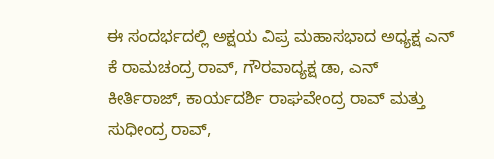ಈ ಸಂದರ್ಭದಲ್ಲಿ ಅಕ್ಷಯ ವಿಪ್ರ ಮಹಾಸಭಾದ ಅಧ್ಯಕ್ಷ ಎನ್ ಕೆ ರಾಮಚಂದ್ರ ರಾವ್, ಗೌರವಾದ್ಯಕ್ಷ ಡಾ, ಎನ್ ಕೀರ್ತಿರಾಜ್, ಕಾರ್ಯದರ್ಶಿ ರಾಘವೇಂದ್ರ ರಾವ್ ಮತ್ತು ಸುಧೀಂದ್ರ ರಾವ್,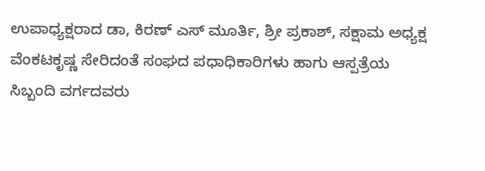ಉಪಾಧ್ಯಕ್ಷರಾದ ಡಾ, ಕಿರಣ್ ಎಸ್ ಮೂರ್ತಿ, ಶ್ರೀ ಪ್ರಕಾಶ್, ಸಕ್ಷಾಮ ಅಧ್ಯಕ್ಷ ವೆಂಕಟಕೃಷ್ಣ ಸೇರಿದಂತೆ ಸಂಘದ ಪಧಾಧಿಕಾರಿಗಳು ಹಾಗು ಆಸ್ಪತ್ರೆಯ ಸಿಬ್ಬಂದಿ ವರ್ಗದವರು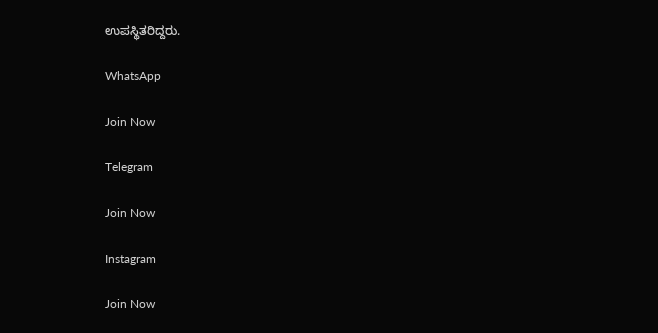ಉಪಸ್ಥಿತರಿದ್ದರು.

WhatsApp

Join Now

Telegram

Join Now

Instagram

Join Now